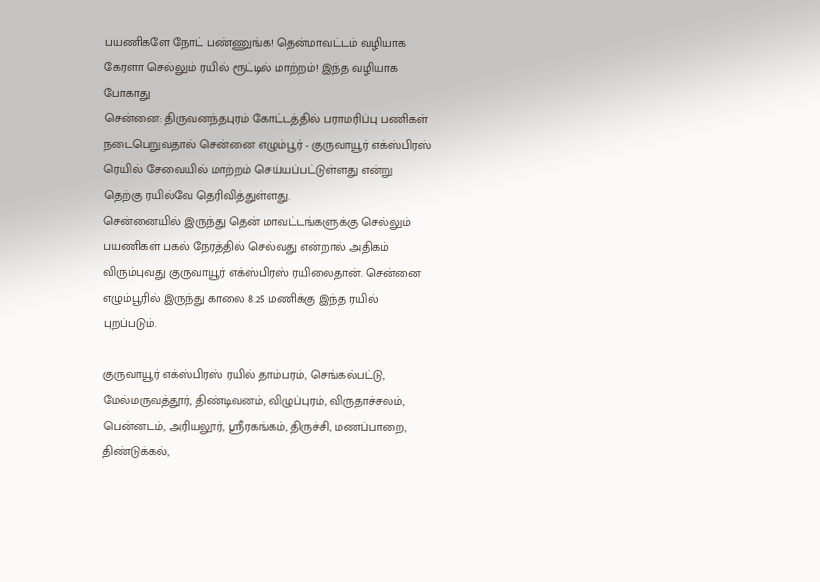பயணிகளே நோட் பண்ணுங்க! தென்மாவட்டம் வழியாக கேரளா செல்லும் ரயில் ரூட்டில் மாற்றம்! இந்த வழியாக போகாது
சென்னை: திருவனந்தபுரம் கோட்டத்தில் பராமரிப்பு பணிகள் நடைபெறுவதால் சென்னை எழும்பூர் - குருவாயூர் எக்ஸ்பிரஸ் ரெயில் சேவையில் மாற்றம் செய்யப்பட்டுள்ளது என்று தெற்கு ரயில்வே தெரிவித்துள்ளது.
சென்னையில் இருந்து தென் மாவட்டங்களுக்கு செல்லும் பயணிகள் பகல் நேரத்தில் செல்வது என்றால் அதிகம் விரும்புவது குருவாயூர் எக்ஸ்பிரஸ் ரயிலைதான். சென்னை எழும்பூரில் இருந்து காலை 8.25 மணிக்கு இந்த ரயில் புறப்படும்.

குருவாயூர் எக்ஸ்பிரஸ் ரயில் தாம்பரம், செங்கல்பட்டு, மேல்மருவத்தூர், திண்டிவனம், விழுப்புரம், விருதாச்சலம், பென்னடம், அரியலூர், ஸ்ரீரகங்கம், திருச்சி, மணப்பாறை, திண்டுக்கல்,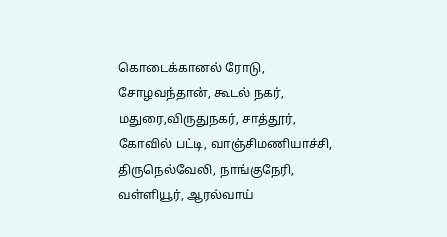கொடைக்கானல் ரோடு, சோழவந்தான், கூடல் நகர், மதுரை,விருதுநகர், சாத்தூர், கோவில் பட்டி, வாஞ்சிமணியாச்சி, திருநெல்வேலி, நாங்குநேரி, வள்ளியூர், ஆரல்வாய்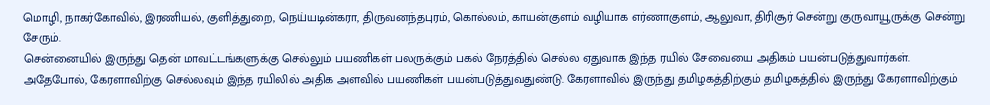மொழி, நாகர்கோவில், இரணியல், குளித்துறை, நெய்யடின்கரா, திருவனந்தபுரம், கொல்லம், காயன்குளம் வழியாக எர்ணாகுளம், ஆலுவா, திரிசூர் சென்று குருவாயூருக்கு சென்று சேரும்.
சென்னையில் இருந்து தென் மாவட்டங்களுக்கு செல்லும் பயணிகள் பலருக்கும் பகல் நேரத்தில் செல்ல ஏதுவாக இந்த ரயில் சேவையை அதிகம் பயன்படுத்துவார்கள். அதேபோல், கேரளாவிற்கு செல்லவும் இந்த ரயிலில் அதிக அளவில் பயணிகள் பயன்படுத்துவதுண்டு. கேரளாவில் இருந்து தமிழகத்திற்கும் தமிழகத்தில் இருந்து கேரளாவிற்கும்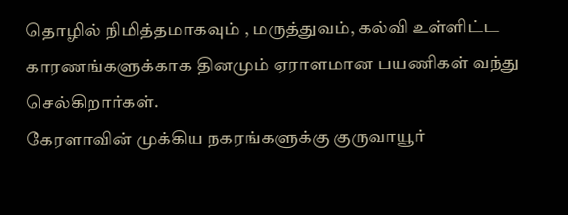தொழில் நிமித்தமாகவும் , மருத்துவம், கல்வி உள்ளிட்ட காரணங்களுக்காக தினமும் ஏராளமான பயணிகள் வந்து செல்கிறார்கள்.
கேரளாவின் முக்கிய நகரங்களுக்கு குருவாயூர்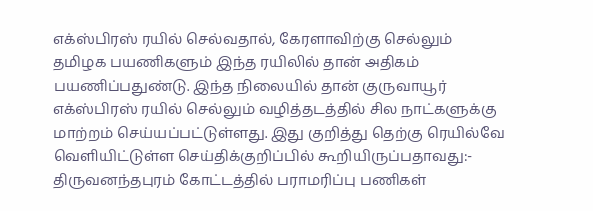எக்ஸ்பிரஸ் ரயில் செல்வதால், கேரளாவிற்கு செல்லும் தமிழக பயணிகளும் இந்த ரயிலில் தான் அதிகம் பயணிப்பதுண்டு. இந்த நிலையில் தான் குருவாயூர் எக்ஸ்பிரஸ் ரயில் செல்லும் வழித்தடத்தில் சில நாட்களுக்கு மாற்றம் செய்யப்பட்டுள்ளது. இது குறித்து தெற்கு ரெயில்வே வெளியிட்டுள்ள செய்திக்குறிப்பில் கூறியிருப்பதாவது:-
திருவனந்தபுரம் கோட்டத்தில் பராமரிப்பு பணிகள்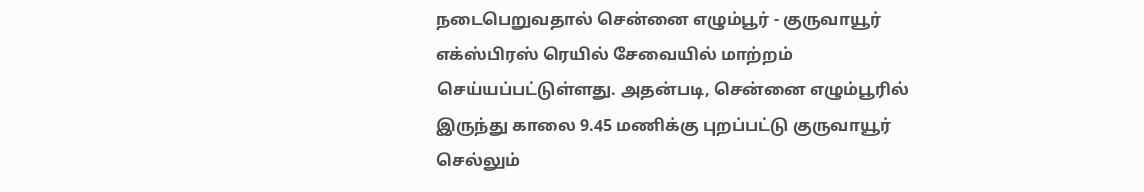நடைபெறுவதால் சென்னை எழும்பூர் - குருவாயூர் எக்ஸ்பிரஸ் ரெயில் சேவையில் மாற்றம் செய்யப்பட்டுள்ளது. அதன்படி, சென்னை எழும்பூரில் இருந்து காலை 9.45 மணிக்கு புறப்பட்டு குருவாயூர் செல்லும்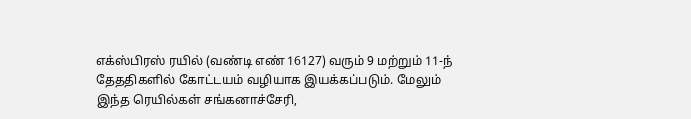எக்ஸ்பிரஸ் ரயில் (வண்டி எண் 16127) வரும் 9 மற்றும் 11-ந் தேததிகளில் கோட்டயம் வழியாக இயக்கப்படும். மேலும் இந்த ரெயில்கள் சங்கனாச்சேரி,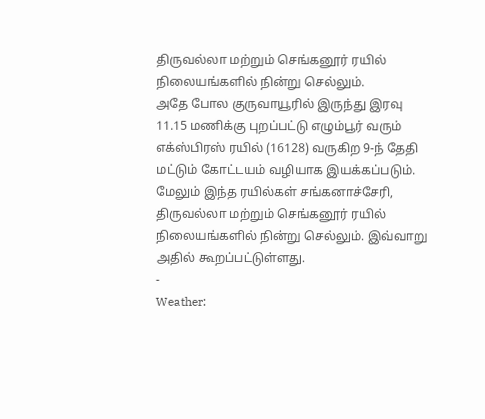திருவல்லா மற்றும் செங்கனூர் ரயில் நிலையங்களில் நின்று செல்லும்.
அதே போல குருவாயூரில் இருந்து இரவு 11.15 மணிக்கு புறப்பட்டு எழும்பூர் வரும் எக்ஸ்பிரஸ் ரயில் (16128) வருகிற 9-ந் தேதி மட்டும் கோட்டயம் வழியாக இயக்கப்படும். மேலும் இந்த ரயில்கள் சங்கனாச்சேரி, திருவல்லா மற்றும் செங்கனூர் ரயில் நிலையங்களில் நின்று செல்லும். இவ்வாறு அதில் கூறப்பட்டுள்ளது.
-
Weather: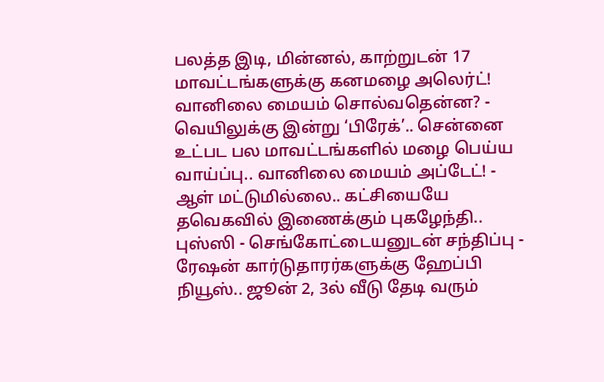பலத்த இடி, மின்னல், காற்றுடன் 17 மாவட்டங்களுக்கு கனமழை அலெர்ட்! வானிலை மையம் சொல்வதென்ன? -
வெயிலுக்கு இன்று ‘பிரேக்’.. சென்னை உட்பட பல மாவட்டங்களில் மழை பெய்ய வாய்ப்பு.. வானிலை மையம் அப்டேட்! -
ஆள் மட்டுமில்லை.. கட்சியையே தவெகவில் இணைக்கும் புகழேந்தி.. புஸ்ஸி - செங்கோட்டையனுடன் சந்திப்பு -
ரேஷன் கார்டுதாரர்களுக்கு ஹேப்பி நியூஸ்.. ஜூன் 2, 3ல் வீடு தேடி வரும்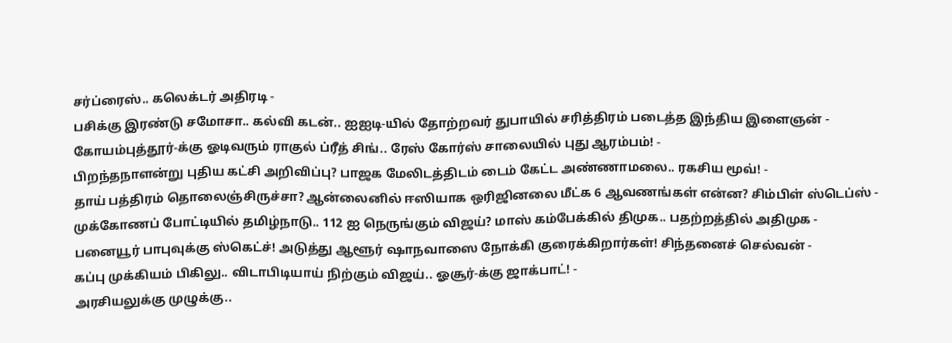சர்ப்ரைஸ்.. கலெக்டர் அதிரடி -
பசிக்கு இரண்டு சமோசா.. கல்வி கடன்.. ஐஐடி-யில் தோற்றவர் துபாயில் சரித்திரம் படைத்த இந்திய இளைஞன் -
கோயம்புத்தூர்-க்கு ஓடிவரும் ராகுல் ப்ரீத் சிங்.. ரேஸ் கோர்ஸ் சாலையில் புது ஆரம்பம்! -
பிறந்தநாளன்று புதிய கட்சி அறிவிப்பு? பாஜக மேலிடத்திடம் டைம் கேட்ட அண்ணாமலை.. ரகசிய மூவ்! -
தாய் பத்திரம் தொலைஞ்சிருச்சா? ஆன்லைனில் ஈஸியாக ஒரிஜினலை மீட்க 6 ஆவணங்கள் என்ன? சிம்பிள் ஸ்டெப்ஸ் -
முக்கோணப் போட்டியில் தமிழ்நாடு.. 112 ஐ நெருங்கும் விஜய்? மாஸ் கம்பேக்கில் திமுக.. பதற்றத்தில் அதிமுக -
பனையூர் பாபுவுக்கு ஸ்கெட்ச்! அடுத்து ஆளூர் ஷாநவாஸை நோக்கி குரைக்கிறார்கள்! சிந்தனைச் செல்வன் -
கப்பு முக்கியம் பிகிலு.. விடாபிடியாய் நிற்கும் விஜய்.. ஓசூர்-க்கு ஜாக்பாட்! -
அரசியலுக்கு முழுக்கு..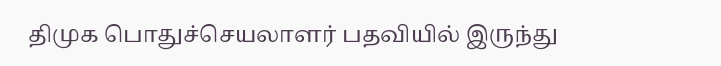திமுக பொதுச்செயலாளர் பதவியில் இருந்து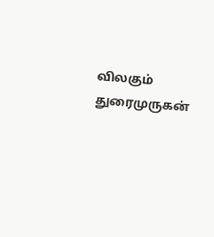விலகும் துரைமுருகன்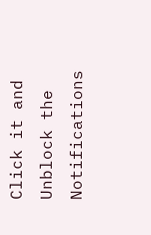Click it and Unblock the Notifications